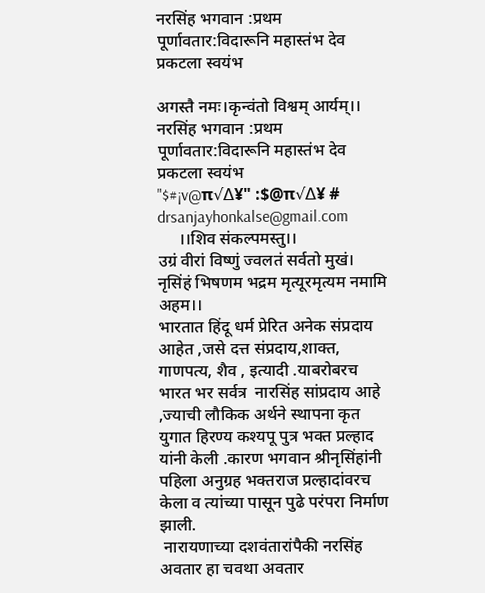नरसिंह भगवान :प्रथम पूर्णावतार:विदारूनि महास्तंभ देव प्रकटला स्वयंभ

अगस्तै नमः।कृन्वंतो विश्वम् आर्यम्।।
नरसिंह भगवान :प्रथम पूर्णावतार:विदारूनि महास्तंभ देव प्रकटला स्वयंभ
"$#¡v@π√∆¥" :$@π√∆¥ #
drsanjayhonkalse@gmail.com
     ।।शिव संकल्पमस्तु।।
उग्रं वीरां विष्णुं ज्वलतं सर्वतो मुखं।
नृसिंहं भिषणम भद्रम मृत्यूरमृत्यम नमामि अहम।।
भारतात हिंदू धर्म प्रेरित अनेक संप्रदाय आहेत ,जसे दत्त संप्रदाय,शाक्त, गाणपत्य, शैव , इत्यादी .याबरोबरच भारत भर सर्वत्र  नारसिंह सांप्रदाय आहे ,ज्याची लौकिक अर्थने स्थापना कृत युगात हिरण्य कश्यपू पुत्र भक्त प्रल्हाद यांनी केली .कारण भगवान श्रीनृसिंहांनी पहिला अनुग्रह भक्तराज प्रल्हादांवरच केला व त्यांच्या पासून पुढे परंपरा निर्माण झाली.
 नारायणाच्या दशवंतारांपैकी नरसिंह अवतार हा चवथा अवतार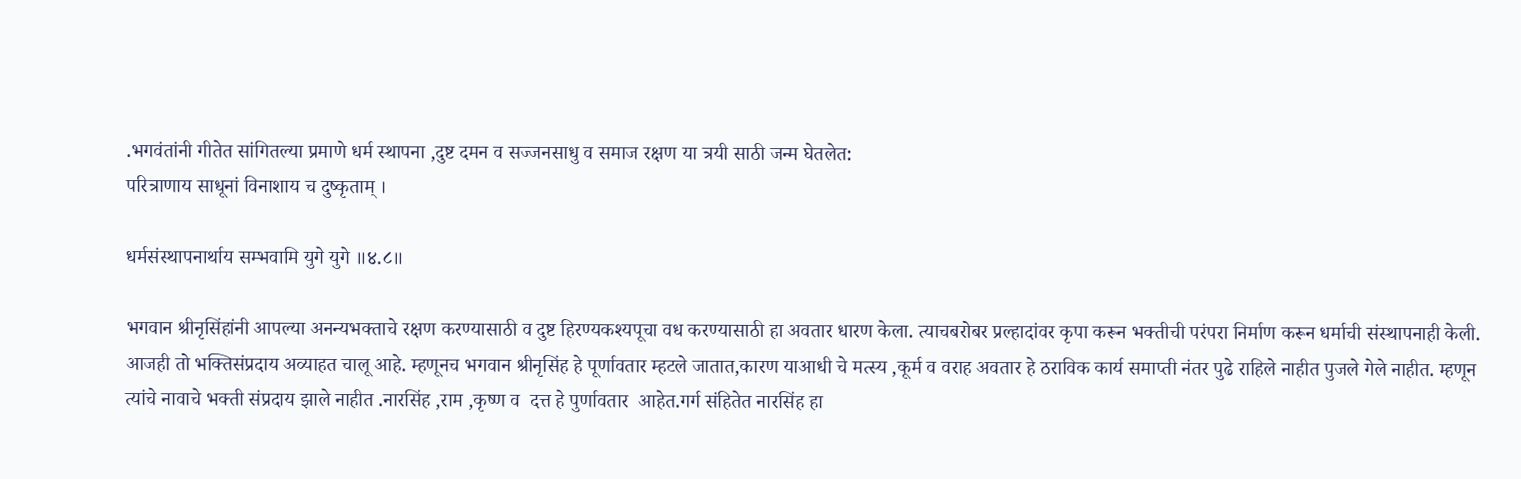.भगवंतांनी गीतेत सांगितल्या प्रमाणे धर्म स्थापना ,दुष्ट दमन व सज्जनसाधु व समाज रक्षण या त्रयी साठी जन्म घेतलेत:
परित्राणाय साधूनां विनाशाय च दुष्कृताम् ।

धर्मसंस्थापनार्थाय सम्भवामि युगे युगे ॥४.८॥

भगवान श्रीनृसिंहांनी आपल्या अनन्यभक्ताचे रक्षण करण्यासाठी व दुष्ट हिरण्यकश्यपूचा वध करण्यासाठी हा अवतार धारण केला. त्याचबरोबर प्रल्हादांवर कृपा करून भक्तीची परंपरा निर्माण करून धर्माची संस्थापनाही केली. आजही तो भक्तिसंप्रदाय अव्याहत चालू आहे. म्हणूनच भगवान श्रीनृसिंह हे पूर्णावतार म्हटले जातात,कारण याआधी चे मत्स्य ,कूर्म व वराह अवतार हे ठराविक कार्य समाप्ती नंतर पुढे राहिले नाहीत पुजले गेले नाहीत. म्हणून त्यांचे नावाचे भक्ती संप्रदाय झाले नाहीत .नारसिंह ,राम ,कृष्ण व  दत्त हे पुर्णावतार  आहेत.गर्ग संहितेत नारसिंह हा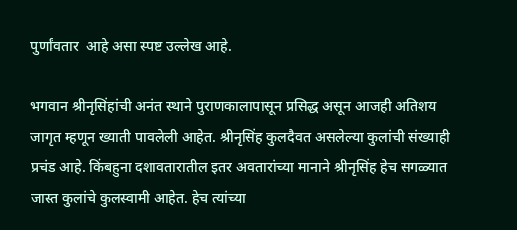पुर्णांवतार  आहे असा स्पष्ट उल्लेख आहे.

भगवान श्रीनृसिंहांची अनंत स्थाने पुराणकालापासून प्रसिद्ध असून आजही अतिशय जागृत म्हणून ख्याती पावलेली आहेत. श्रीनृसिंह कुलदैवत असलेल्या कुलांची संख्याही प्रचंड आहे. किंबहुना दशावतारातील इतर अवतारांच्या मानाने श्रीनृसिंह हेच सगळ्यात जास्त कुलांचे कुलस्वामी आहेत. हेच त्यांच्या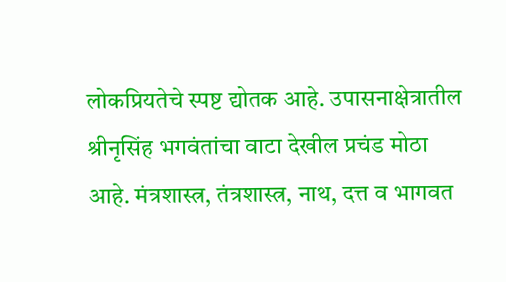लोकप्रियतेचे स्पष्ट द्योतक आहे. उपासनाक्षेत्रातील श्रीनृसिंह भगवंतांचा वाटा देखील प्रचंड मोठा आहे. मंत्रशास्त्र, तंत्रशास्त्र, नाथ, दत्त व भागवत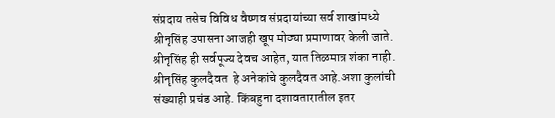संप्रदाय तसेच विविध वैष्णव संप्रदायांच्या सर्व शाखांमध्ये श्रीनृसिंह उपासना आजही खूप मोठ्या प्रमाणावर केली जाते. श्रीनृसिंह ही सर्वपूज्य देवच आहेत, यात तिळमात्र शंका नाही.
श्रीनृसिंह कुलदैवत  हे अनेकांचे कुलदैवत आहे.अशा कुलांची संख्याही प्रचंड आहे. किंबहुना दशावतारातील इतर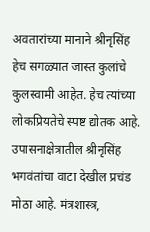अवतारांच्या मानाने श्रीनृसिंह हेच सगळ्यात जास्त कुलांचे कुलस्वामी आहेत. हेच त्यांच्या लोकप्रियतेचे स्पष्ट द्योतक आहे. उपासनाक्षेत्रातील श्रीनृसिंह भगवंतांचा वाटा देखील प्रचंड मोठा आहे. मंत्रशास्त्र,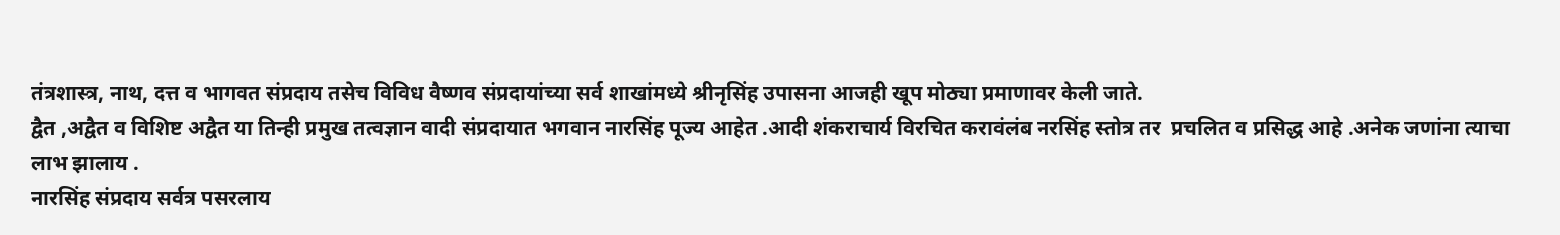तंत्रशास्त्र, नाथ, दत्त व भागवत संप्रदाय तसेच विविध वैष्णव संप्रदायांच्या सर्व शाखांमध्ये श्रीनृसिंह उपासना आजही खूप मोठ्या प्रमाणावर केली जाते.
द्वैत ,अद्वैत व विशिष्ट अद्वैत या तिन्ही प्रमुख तत्वज्ञान वादी संप्रदायात भगवान नारसिंह पूज्य आहेत .आदी शंकराचार्य विरचित करावंलंब नरसिंह स्तोत्र तर  प्रचलित व प्रसिद्ध आहे .अनेक जणांना त्याचा लाभ झालाय .
नारसिंह संप्रदाय सर्वत्र पसरलाय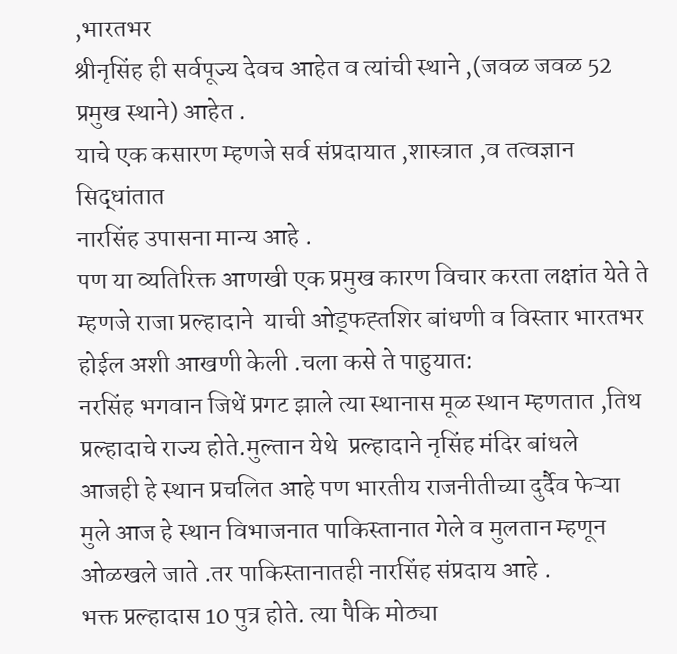,भारतभर
श्रीनृसिंह ही सर्वपूज्य देवच आहेत व त्यांची स्थाने ,(जवळ जवळ 52 प्रमुख स्थाने) आहेत .
याचे एक कसारण म्हणजे सर्व संप्रदायात ,शास्त्रात ,व तत्वज्ञान सिद्धांतात
नारसिंह उपासना मान्य आहे .
पण या व्यतिरिक्त आणखी एक प्रमुख कारण विचार करता लक्षांत येते ते म्हणजे राजा प्रल्हादाने  याची ओड्फह्तशिर बांधणी व विस्तार भारतभर होईल अशी आखणी केली .चला कसे ते पाहुयात:
नरसिंह भगवान जिथें प्रगट झाले त्या स्थानास मूळ स्थान म्हणतात ,तिथ प्रल्हादाचे राज्य होते.मुल्तान येथे  प्रल्हादाने नृसिंह मंदिर बांधले
आजही हे स्थान प्रचलित आहे पण भारतीय राजनीतीच्या दुर्दैव फेऱ्या मुले आज हे स्थान विभाजनात पाकिस्तानात गेले व मुलतान म्हणून ओळखले जाते .तर पाकिस्तानातही नारसिंह संप्रदाय आहे .
भक्त प्रल्हादास 10 पुत्र होते. त्या पैकि मोठ्या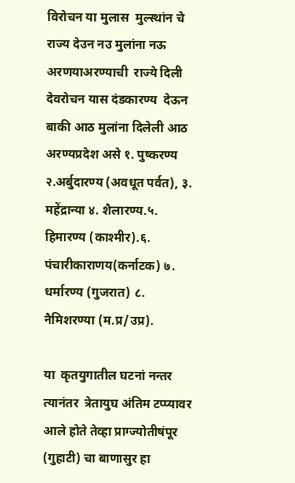विरोचन या मुलास  मुल्स्थांन चे राज्य देउन नउ मुलांना नऊ अरणयाअरण्याची  राज्ये दिली
देवरोचन यास दंडकारण्य  देऊन बाकी आठ मुलांना दिलेली आठ अरण्यप्रदेश असे १. पुष्करण्य २.अर्बुदारण्य (अवधूत पर्वत), ३.  महेंद्रान्या ४. शैलारण्य.५.  हिमारण्य (काश्मीर).६. पंचारीकाराणय(कर्नाटक) ७. धर्मारण्य (गुजरात) ८. नैमिशरण्या (म.प्र/उप्र).

या  कृतयुगातील घटनां नन्तर  त्यानंतर  त्रेतायुघ अंतिम टप्प्यावर आले होते तेव्हा प्राग्ज्योतीषंपूर  (गुहाटी) चा बाणासुर हा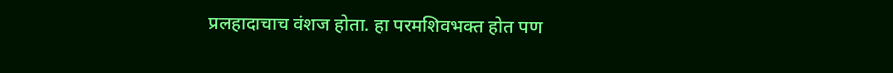प्रलहादाचाच वंशज होता. हा परमशिवभक्त होत पण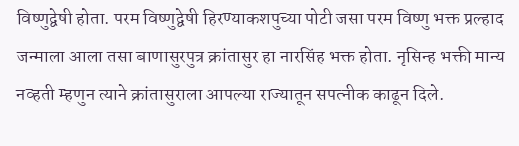विष्णुद्वेषी होता. परम विष्णुद्वेषी हिरण्याकशपुच्या पोटी जसा परम विष्णु भक्त प्रल्हाद जन्माला आला तसा बाणासुरपुत्र क्रांतासुर हा नारसिंह भक्त होता. नृसिन्ह भक्ती मान्य नव्हती म्हणुन त्याने क्रांतासुराला आपल्या राज्यातून सपत्नीक काढून दिले.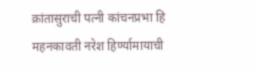क्रांतासुराची पत्नी कांचनप्रभा हि महनकावती नरेश हिर्ण्यामायाची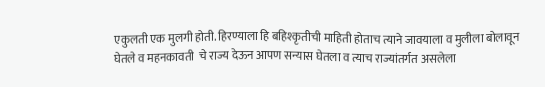एकुलती एक मुलगी होती. हिरण्याला हि बहिश्कृतीची माहिती होताच त्याने जावयाला व मुलीला बोलावून घेतले व महनकावती  चे राज्य देऊन आपण सन्यास घेतला व त्याच राज्यांतर्गत असलेला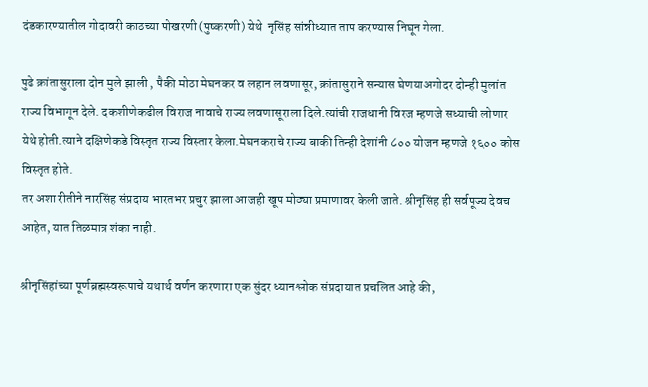दंडकारण्यातील गोदावरी काठच्या पोखरणी(पुष्करणी) येथे  नृसिंह सांन्नीध्यात ताप करण्यास निघून गेला.

पुढे क्रांतासुराला दोन मुले झाली , पैकी मोठा मेघनकर व लहान लवणासूर, क्रांतासुराने सन्यास घेणयाअगोदर दोन्ही मुलांत राज्य विभागून देले. दकशीणेकढील विराज नावाचे राज्य लवणासूराला दिले.त्यांची राजधानी विरज म्हणजे सध्याची लोणार येथे होती.त्याने दक्षिणेकडे विस्तृत राज्य विस्तार केला.मेघनकराचे राज्य बाकी तिन्ही देशांनी ८०० योजन म्हणजे १६०० कोस विस्तृत होते.
तर अशा रीतीने नारसिंह संप्रदाय भारतभर प्रचुर झाला आजही खूप मोठ्या प्रमाणावर केली जाते. श्रीनृसिंह ही सर्वपूज्य देवच आहेत, यात तिळमात्र शंका नाही.

श्रीनृसिंहांच्या पूर्णब्रह्मस्वरूपाचे यथार्थ वर्णन करणारा एक सुंदर ध्यानश्लोक संप्रदायात प्रचलित आहे की,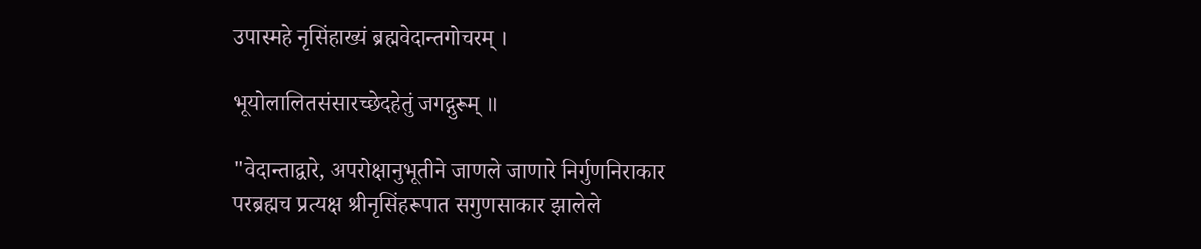उपास्महे नृसिंहाख्यं ब्रह्मवेदान्तगोचरम् ।

भूयोलालितसंसारच्छेदहेतुं जगद्गुरूम् ॥

"वेदान्ताद्वारे, अपरोक्षानुभूतीने जाणले जाणारे निर्गुणनिराकार परब्रह्मच प्रत्यक्ष श्रीनृसिंहरूपात सगुणसाकार झालेले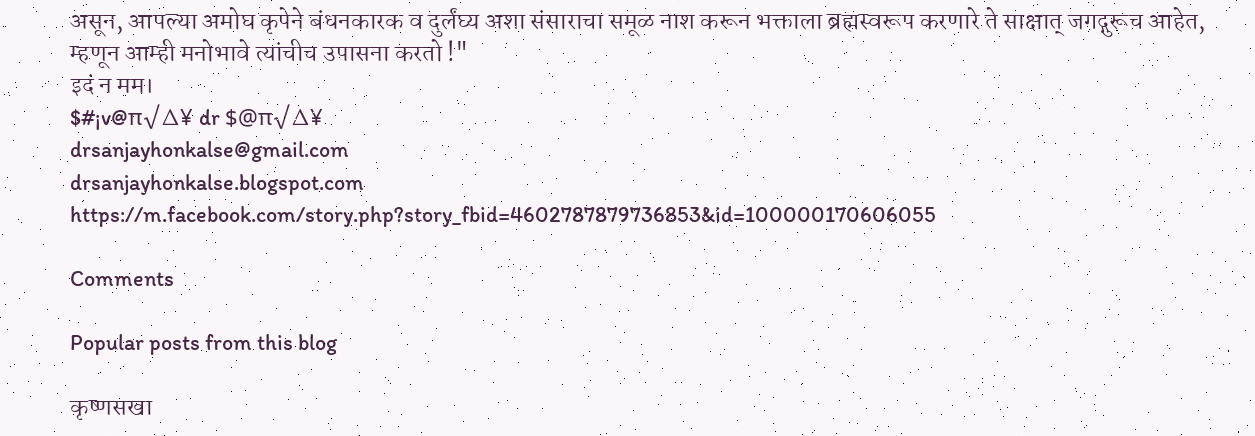असून, आपल्या अमोघ कृपेने बंधनकारक व दुर्लंघ्य अशा संसाराचा समूळ नाश करून भक्ताला ब्रह्मस्वरूप करणारे ते साक्षात् जगद्गुरूच आहेत, म्हणून आम्ही मनोभावे त्यांचीच उपासना करतो !"
इदं न मम।
$#¡v@π√∆¥ dr $@π√∆¥
drsanjayhonkalse@gmail.com
drsanjayhonkalse.blogspot.com
https://m.facebook.com/story.php?story_fbid=4602787879736853&id=100000170606055

Comments

Popular posts from this blog

कृष्णसखा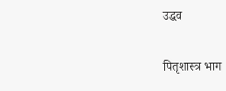उद्धव

पितृशास्त्र भाग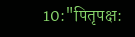10:"पितृपक्ष: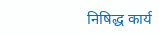निषिद्ध कार्य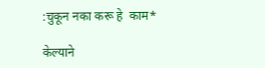:चुकून नका करू हे  काम*

केल्याने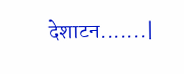देशाटन.......|